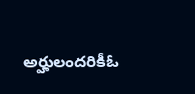అర్హులందరికీఓ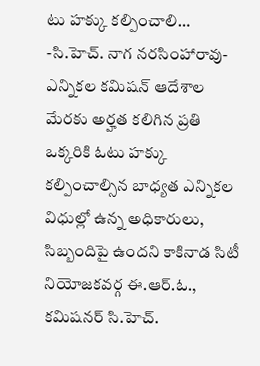టు హక్కు కల్పించాలి… -సి.హెచ్. నాగ నరసింహారావు-
ఎన్నికల కమిషన్ ఆదేశాల మేరకు అర్హత కలిగిన ప్రతి ఒక్కరికి ఓటు హక్కు కల్పించాల్సిన బాధ్యత ఎన్నికల విధుల్లో ఉన్న అధికారులు, సిబ్బందిపై ఉందని కాకినాడ సిటీ నియోజకవర్గ ఈ.ఆర్.ఓ., కమిషనర్ సి.హెచ్.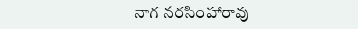నాగ నరసింహారావు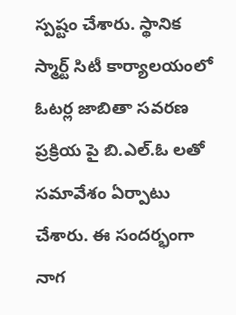స్పష్టం చేశారు. స్థానిక స్మార్ట్ సిటీ కార్యాలయంలో ఓటర్ల జాబితా సవరణ ప్రక్రియ పై బి.ఎల్.ఓ లతో సమావేశం ఏర్పాటు చేశారు. ఈ సందర్భంగా నాగ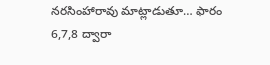నరసింహారావు మాట్లాడుతూ… ఫారం 6,7,8 ద్వారా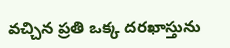వచ్చిన ప్రతి ఒక్క దరఖాస్తును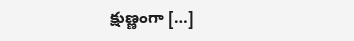క్షుణ్ణంగా […]